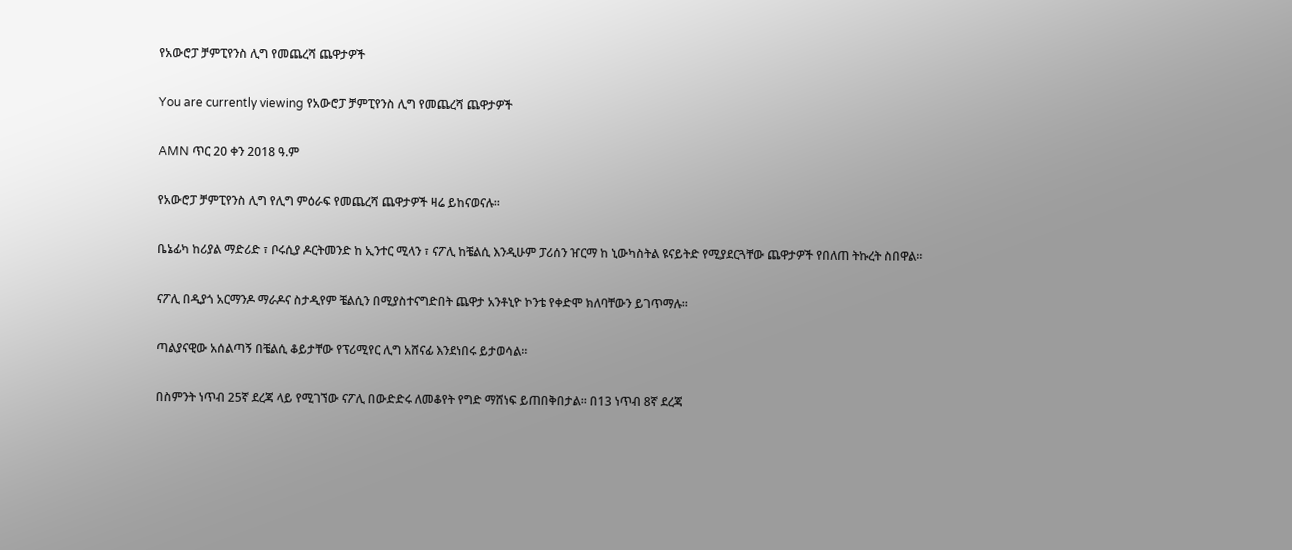የአውሮፓ ቻምፒየንስ ሊግ የመጨረሻ ጨዋታዎች

You are currently viewing የአውሮፓ ቻምፒየንስ ሊግ የመጨረሻ ጨዋታዎች

AMN ጥር 20 ቀን 2018 ዓ.ም

የአውሮፓ ቻምፒየንስ ሊግ የሊግ ምዕራፍ የመጨረሻ ጨዋታዎች ዛሬ ይከናወናሉ።

ቤኔፊካ ከሪያል ማድሪድ ፣ ቦሩሲያ ዶርትመንድ ከ ኢንተር ሚላን ፣ ናፖሊ ከቼልሲ እንዲሁም ፓሪሰን ዠርማ ከ ኒውካስትል ዩናይትድ የሚያደርጓቸው ጨዋታዎች የበለጠ ትኩረት ስበዋል።

ናፖሊ በዲያጎ አርማንዶ ማራዶና ስታዲየም ቼልሲን በሚያስተናግድበት ጨዋታ አንቶኒዮ ኮንቴ የቀድሞ ክለባቸውን ይገጥማሉ።

ጣልያናዊው አሰልጣኝ በቼልሲ ቆይታቸው የፕሪሚየር ሊግ አሸናፊ እንደነበሩ ይታወሳል።

በስምንት ነጥብ 25ኛ ደረጃ ላይ የሚገኘው ናፖሊ በውድድሩ ለመቆየት የግድ ማሸነፍ ይጠበቅበታል። በ13 ነጥብ 8ኛ ደረጃ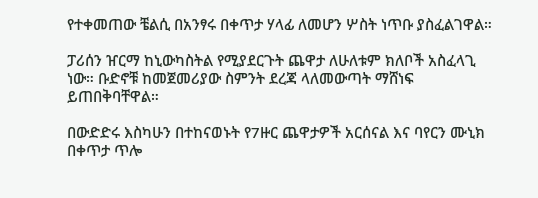የተቀመጠው ቼልሲ በአንፃሩ በቀጥታ ሃላፊ ለመሆን ሦስት ነጥቡ ያስፈልገዋል።

ፓሪሰን ዠርማ ከኒውካስትል የሚያደርጉት ጨዋታ ለሁለቱም ክለቦች አስፈላጊ ነው። ቡድኖቹ ከመጀመሪያው ስምንት ደረጃ ላለመውጣት ማሸነፍ ይጠበቅባቸዋል።

በውድድሩ እስካሁን በተከናወኑት የ7ዙር ጨዋታዎች አርሰናል እና ባየርን ሙኒክ በቀጥታ ጥሎ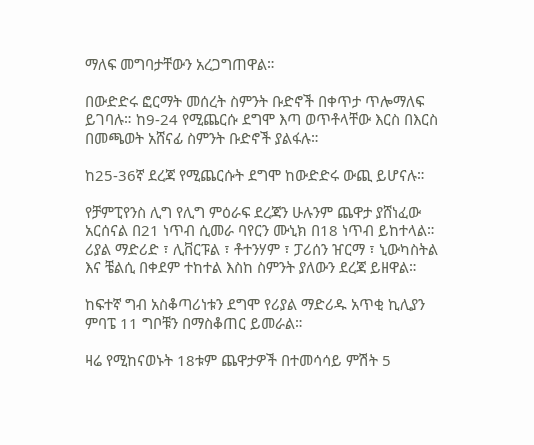ማለፍ መግባታቸውን አረጋግጠዋል።

በውድድሩ ፎርማት መሰረት ስምንት ቡድኖች በቀጥታ ጥሎማለፍ ይገባሉ። ከ9-24 የሚጨርሱ ደግሞ እጣ ወጥቶላቸው እርስ በእርስ በመጫወት አሸናፊ ስምንት ቡድኖች ያልፋሉ።

ከ25-36ኛ ደረጃ የሚጨርሱት ደግሞ ከውድድሩ ውጪ ይሆናሉ።

የቻምፒየንስ ሊግ የሊግ ምዕራፍ ደረጃን ሁሉንም ጨዋታ ያሸነፈው አርሰናል በ21 ነጥብ ሲመራ ባየርን ሙኒክ በ18 ነጥብ ይከተላል። ሪያል ማድሪድ ፣ ሊቨርፑል ፣ ቶተንሃም ፣ ፓሪሰን ዠርማ ፣ ኒውካስትል እና ቼልሲ በቀደም ተከተል እስከ ስምንት ያለውን ደረጃ ይዘዋል።

ከፍተኛ ግብ አስቆጣሪነቱን ደግሞ የሪያል ማድሪዱ አጥቂ ኪሊያን ምባፔ 11 ግቦቹን በማስቆጠር ይመራል።

ዛሬ የሚከናወኑት 18ቱም ጨዋታዎች በተመሳሳይ ምሽት 5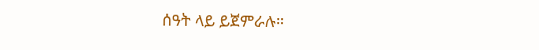ሰዓት ላይ ይጀምራሉ።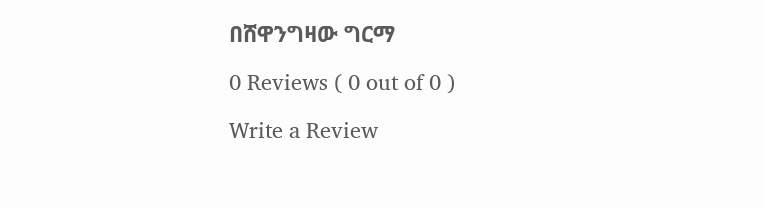በሸዋንግዛው ግርማ

0 Reviews ( 0 out of 0 )

Write a Review